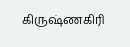கிருஷ்ணகிரி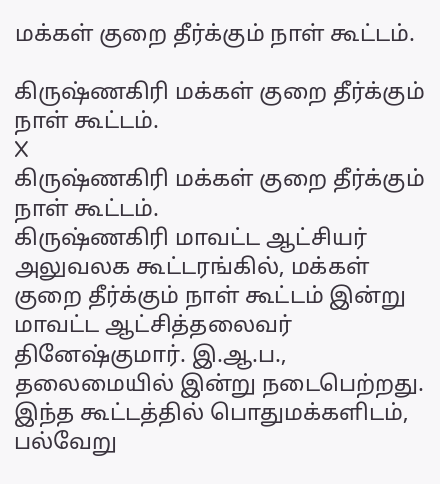மக்கள் குறை தீர்க்கும் நாள் கூட்டம்.

கிருஷ்ணகிரி மக்கள் குறை தீர்க்கும் நாள் கூட்டம்.
X
கிருஷ்ணகிரி மக்கள் குறை தீர்க்கும் நாள் கூட்டம்.
கிருஷ்ணகிரி மாவட்ட ஆட்சியர் அலுவலக கூட்டரங்கில், மக்கள் குறை தீர்க்கும் நாள் கூட்டம் இன்று மாவட்ட ஆட்சித்தலைவர் தினேஷ்குமார். இ.ஆ.ப., தலைமையில் இன்று நடைபெற்றது. இந்த கூட்டத்தில் பொதுமக்களிடம், பல்வேறு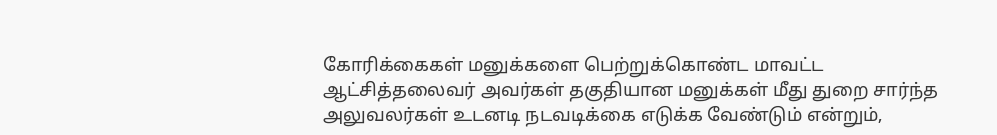கோரிக்கைகள் மனுக்களை பெற்றுக்கொண்ட மாவட்ட ஆட்சித்தலைவர் அவர்கள் தகுதியான மனுக்கள் மீது துறை சார்ந்த அலுவலர்கள் உடனடி நடவடிக்கை எடுக்க வேண்டும் என்றும்,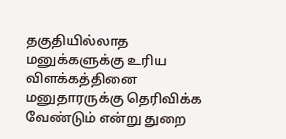தகுதியில்லாத மனுக்களுக்கு உரிய விளக்கத்தினை மனுதாரருக்கு தெரிவிக்க வேண்டும் என்று துறை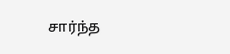சார்ந்த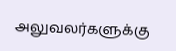அலுவலர்களுக்கு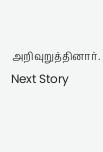அறிவுறுத்தினார்.
Next Story